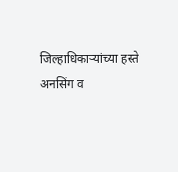जिल्हाधिकाऱ्यांच्या हस्ते अनसिंग व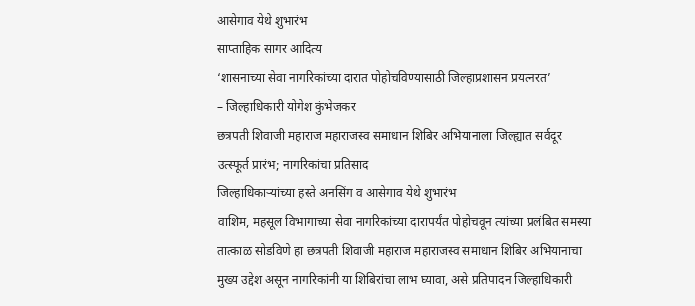आसेगाव येथे शुभारंभ
साप्ताहिक सागर आदित्य
‘शासनाच्या सेवा नागरिकांच्या दारात पोहोचविण्यासाठी जिल्हाप्रशासन प्रयत्नरत’
– जिल्हाधिकारी योगेश कुंभेजकर
छत्रपती शिवाजी महाराज महाराजस्व समाधान शिबिर अभियानाला जिल्ह्यात सर्वदूर उत्स्फूर्त प्रारंभ; नागरिकांचा प्रतिसाद
जिल्हाधिकाऱ्यांच्या हस्ते अनसिंग व आसेगाव येथे शुभारंभ
वाशिम, महसूल विभागाच्या सेवा नागरिकांच्या दारापर्यंत पोहोचवून त्यांच्या प्रलंबित समस्या तात्काळ सोडविणे हा छत्रपती शिवाजी महाराज महाराजस्व समाधान शिबिर अभियानाचा मुख्य उद्देश असून नागरिकांनी या शिबिरांचा लाभ घ्यावा, असे प्रतिपादन जिल्हाधिकारी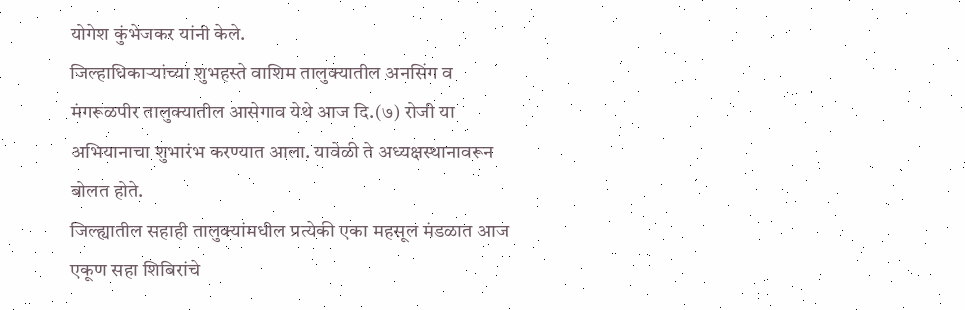योगेश कुंभेजकर यांनी केले.
जिल्हाधिकाऱ्यांच्या शुभहस्ते वाशिम तालुक्यातील अनसिंग व मंगरूळपीर तालुक्यातील आसेगाव येथे आज दि.(७) रोजी या अभियानाचा शुभारंभ करण्यात आला. यावेळी ते अध्यक्षस्थानावरून बोलत होते.
जिल्ह्यातील सहाही तालुक्यांमधील प्रत्येकी एका महसूल मंडळात आज एकूण सहा शिबिरांचे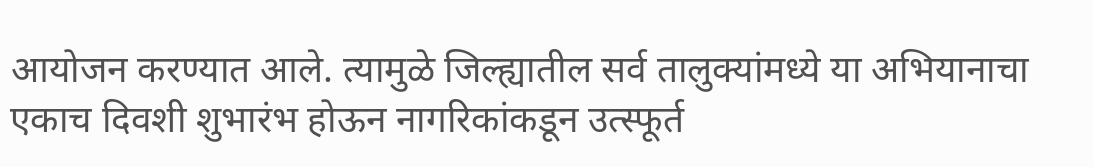आयोजन करण्यात आले. त्यामुळे जिल्ह्यातील सर्व तालुक्यांमध्ये या अभियानाचा एकाच दिवशी शुभारंभ होऊन नागरिकांकडून उत्स्फूर्त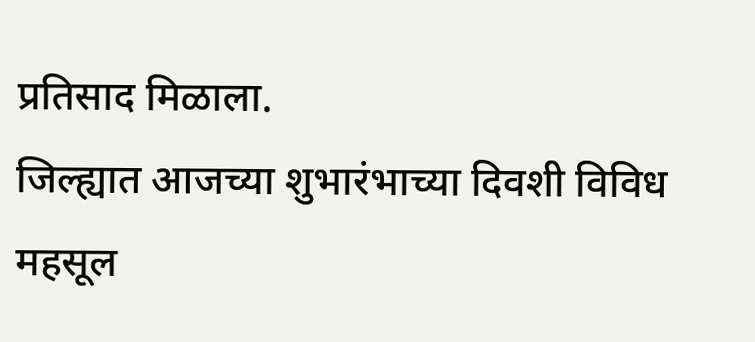प्रतिसाद मिळाला.
जिल्ह्यात आजच्या शुभारंभाच्या दिवशी विविध महसूल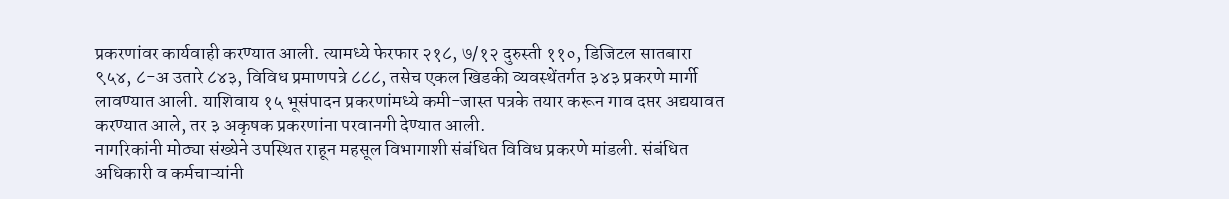प्रकरणांवर कार्यवाही करण्यात आली. त्यामध्ये फेरफार २१८, ७/१२ दुरुस्ती ११०, डिजिटल सातबारा ९५४, ८-अ उतारे ८४३, विविध प्रमाणपत्रे ८८८, तसेच एकल खिडकी व्यवस्थेंतर्गत ३४३ प्रकरणे मार्गी लावण्यात आली. याशिवाय १५ भूसंपादन प्रकरणांमध्ये कमी-जास्त पत्रके तयार करून गाव दप्तर अद्ययावत करण्यात आले, तर ३ अकृषक प्रकरणांना परवानगी देण्यात आली.
नागरिकांनी मोठ्या संख्येने उपस्थित राहून महसूल विभागाशी संबंधित विविध प्रकरणे मांडली. संबंधित अधिकारी व कर्मचाऱ्यांनी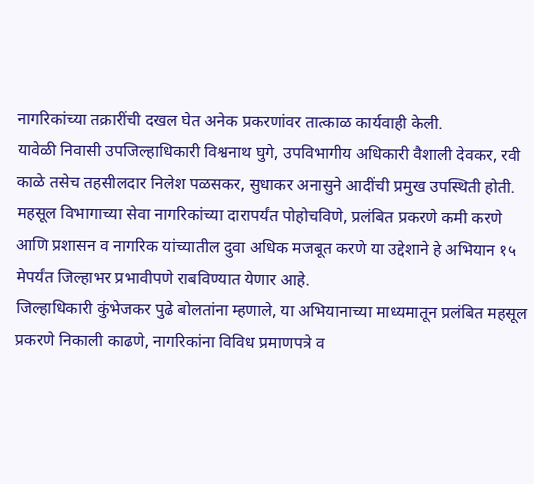नागरिकांच्या तक्रारींची दखल घेत अनेक प्रकरणांवर तात्काळ कार्यवाही केली.
यावेळी निवासी उपजिल्हाधिकारी विश्वनाथ घुगे, उपविभागीय अधिकारी वैशाली देवकर, रवी काळे तसेच तहसीलदार निलेश पळसकर, सुधाकर अनासुने आदींची प्रमुख उपस्थिती होती.
महसूल विभागाच्या सेवा नागरिकांच्या दारापर्यंत पोहोचविणे, प्रलंबित प्रकरणे कमी करणे आणि प्रशासन व नागरिक यांच्यातील दुवा अधिक मजबूत करणे या उद्देशाने हे अभियान १५ मेपर्यंत जिल्हाभर प्रभावीपणे राबविण्यात येणार आहे.
जिल्हाधिकारी कुंभेजकर पुढे बोलतांना म्हणाले, या अभियानाच्या माध्यमातून प्रलंबित महसूल प्रकरणे निकाली काढणे, नागरिकांना विविध प्रमाणपत्रे व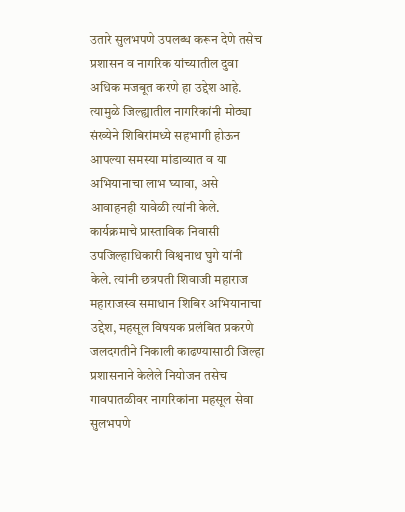उतारे सुलभपणे उपलब्ध करून देणे तसेच प्रशासन व नागरिक यांच्यातील दुवा अधिक मजबूत करणे हा उद्देश आहे. त्यामुळे जिल्ह्यातील नागरिकांनी मोठ्या संख्येने शिबिरांमध्ये सहभागी होऊन आपल्या समस्या मांडाव्यात व या अभियानाचा लाभ घ्यावा, असे आवाहनही यावेळी त्यांनी केले.
कार्यक्रमाचे प्रास्ताविक निवासी उपजिल्हाधिकारी विश्वनाथ घुगे यांनी केले. त्यांनी छत्रपती शिवाजी महाराज महाराजस्व समाधान शिबिर अभियानाचा उद्देश, महसूल विषयक प्रलंबित प्रकरणे जलदगतीने निकाली काढण्यासाठी जिल्हा प्रशासनाने केलेले नियोजन तसेच गावपातळीवर नागरिकांना महसूल सेवा सुलभपणे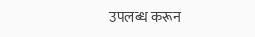उपलब्ध करून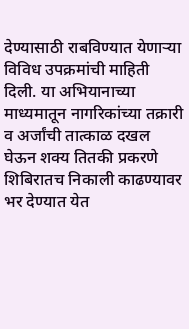देण्यासाठी राबविण्यात येणाऱ्या विविध उपक्रमांची माहिती दिली. या अभियानाच्या माध्यमातून नागरिकांच्या तक्रारी व अर्जांची तात्काळ दखल घेऊन शक्य तितकी प्रकरणे शिबिरातच निकाली काढण्यावर भर देण्यात येत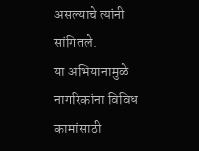असल्याचे त्यांनी सांगितले.
या अभियानामुळे नागरिकांना विविध कामांसाठी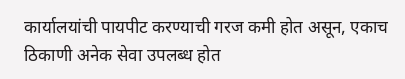कार्यालयांची पायपीट करण्याची गरज कमी होत असून, एकाच ठिकाणी अनेक सेवा उपलब्ध होत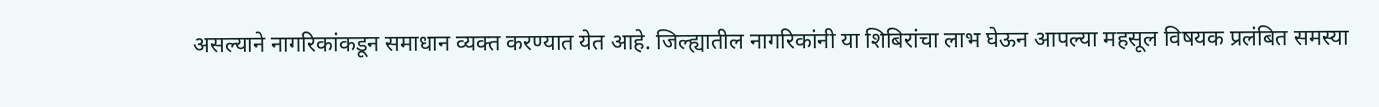असल्याने नागरिकांकडून समाधान व्यक्त करण्यात येत आहे. जिल्ह्यातील नागरिकांनी या शिबिरांचा लाभ घेऊन आपल्या महसूल विषयक प्रलंबित समस्या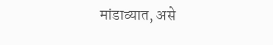मांडाव्यात, असे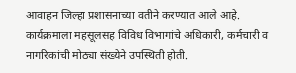आवाहन जिल्हा प्रशासनाच्या वतीने करण्यात आले आहे.
कार्यक्रमाला महसूलसह विविध विभागांचे अधिकारी, कर्मचारी व नागरिकांची मोठ्या संख्येने उपस्थिती होती.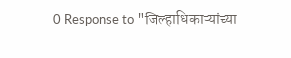0 Response to "जिल्हाधिकाऱ्यांच्या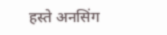हस्ते अनसिंग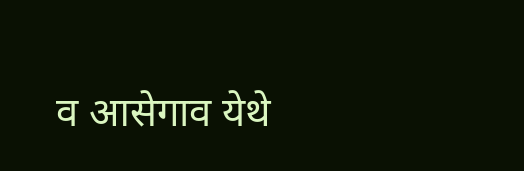व आसेगाव येथे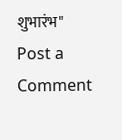शुभारंभ"
Post a Comment